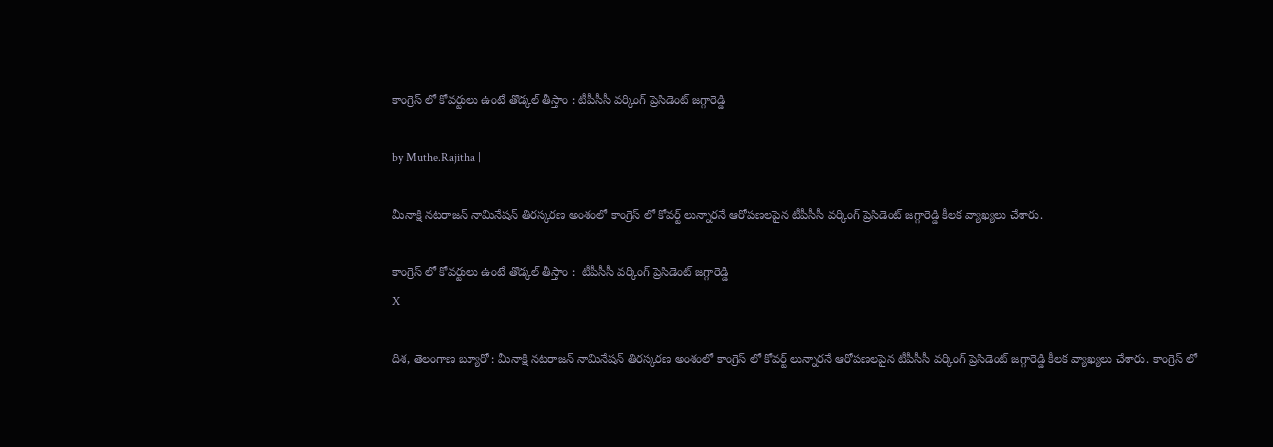కాంగ్రెస్ లో కోవర్టులు ఉంటే తొడ్కల్ తీస్తాం : టీపీసీసీ వర్కింగ్ ప్రెసిడెంట్ జగ్గారెడ్డి

by Muthe.Rajitha |

మీనాక్షి నటరాజన్ నామినేషన్ తిరస్కరణ అంశంలో కాంగ్రెస్ లో కోవర్ట్ లున్నారనే ఆరోపణలపైన టీపీసీసీ వర్కింగ్ ప్రెసిడెంట్ జగ్గారెడ్డి కీలక వ్యాఖ్యలు చేశారు.

కాంగ్రెస్ లో కోవర్టులు ఉంటే తొడ్కల్ తీస్తాం :  టీపీసీసీ వర్కింగ్ ప్రెసిడెంట్ జగ్గారెడ్డి
X

దిశ, తెలంగాణ బ్యూరో : మీనాక్షి నటరాజన్ నామినేషన్ తిరస్కరణ అంశంలో కాంగ్రెస్ లో కోవర్ట్ లున్నారనే ఆరోపణలపైన టీపీసీసీ వర్కింగ్ ప్రెసిడెంట్ జగ్గారెడ్డి కీలక వ్యాఖ్యలు చేశారు. కాంగ్రెస్ లో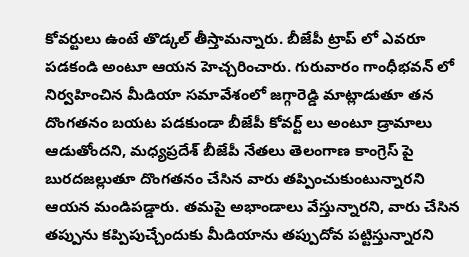కోవర్టులు ఉంటే తొడ్కల్ తీస్తామన్నారు. బీజేపీ ట్రాప్ లో ఎవరూ పడకండి అంటూ ఆయన హెచ్చరించారు. గురువారం గాంధీభవన్ లో నిర్వహించిన మీడియా సమావేశంలో జగ్గారెడ్డి మాట్లాడుతూ తన దొంగతనం బయట పడకుండా బీజేపీ కోవర్ట్ లు అంటూ డ్రామాలు ఆడుతోందని, మధ్యప్రదేశ్ బీజేపీ నేతలు తెలంగాణ కాంగ్రెస్ పై బురదజల్లుతూ దొంగతనం చేసిన వారు తప్పించుకుంటున్నారని ఆయన మండిపడ్డారు. తమపై అభాండాలు వేస్తున్నారని, వారు చేసిన తప్పును కప్పిపుచ్చేందుకు మీడియాను తప్పుదోవ పట్టిస్తున్నారని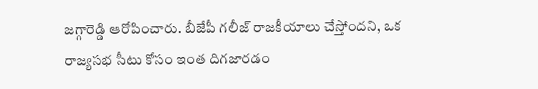జగ్గారెడ్డి ఆరోపించారు. బీజేపీ గలీజ్ రాజకీయాలు చేస్తోందని, ఒక రాజ్యసభ సీటు కోసం ఇంత దిగజారడం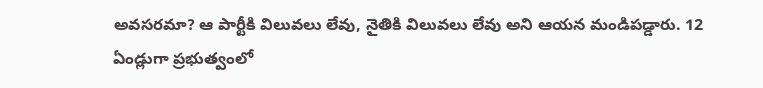అవసరమా? ఆ పార్టీకి విలువలు లేవు, నైతికి విలువలు లేవు అని ఆయన మండిపడ్డారు. 12 ఏండ్లుగా ప్రభుత్వంలో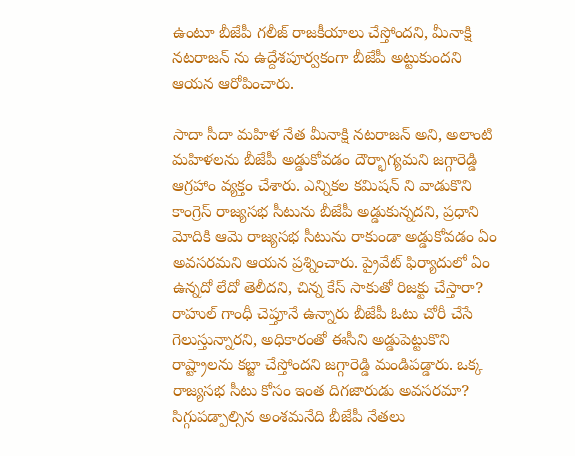ఉంటూ బీజేపీ గలీజ్ రాజకీయాలు చేస్తోందని, మీనాక్షి నటరాజన్ ను ఉద్దేశపూర్వకంగా బీజేపీ అట్టుకుందని ఆయన ఆరోపించారు.

సాదా సీదా మహిళ నేత మీనాక్షి నటరాజన్ అని, అలాంటి మహిళలను బీజేపీ అడ్డుకోవడం దౌర్భాగ్యమని జగ్గారెడ్డి ఆగ్రహాం వ్యక్తం చేశారు. ఎన్నికల కమిషన్ ని వాడుకొని కాంగ్రెస్ రాజ్యసభ సీటును బీజేపీ అడ్డుకున్నదని, ప్రధాని మోదికి ఆమె రాజ్యసభ సీటును రాకుండా అడ్డుకోవడం ఏం అవసరమని ఆయన ప్రశ్నించారు. ప్రైవేట్ ఫిర్యాదులో ఏం ఉన్నదో లేదో తెలీదని, చిన్న కేస్ సాకుతో రిజక్టు చేస్తారా? రాహుల్ గాంధీ చెప్తూనే ఉన్నారు బీజేపీ ఓటు చోరీ చేసే గెలుస్తున్నారని, అధికారంతో ఈసీని అడ్డుపెట్టుకొని రాష్ట్రాలను కబ్జా చేస్తోందని జగ్గారెడ్డి మండిపడ్డారు. ఒక్క రాజ్యసభ సీటు కోసం ఇంత దిగజారుడు అవసరమా? సిగ్గుపడ్పాల్సిన అంశమనేది బీజేపీ నేతలు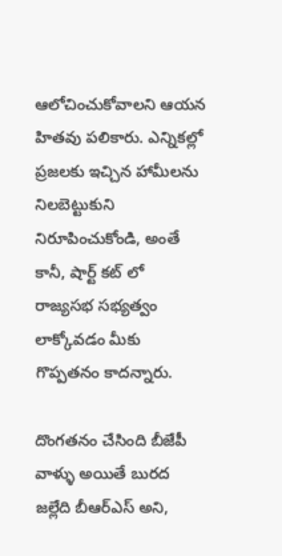ఆలోచించుకోవాలని ఆయన హితవు పలికారు. ఎన్నికల్లో ప్రజలకు ఇచ్చిన హామీలను నిలబెట్టుకుని నిరూపించుకోండి, అంతే కానీ, షార్ట్ కట్ లో రాజ్యసభ సభ్యత్వం లాక్కోవడం మీకు గొప్పతనం కాదన్నారు.

దొంగతనం చేసింది బీజేపీ వాళ్ళు అయితే బురద జల్లేది బీఆర్ఎస్ అని,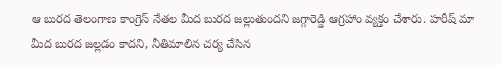ఆ బురద తెలంగాణ కాంగ్రెస్ నేతల మీద బురద జల్లుతుందని జగ్గారెడ్డి ఆగ్రహాం వ్యక్తం చేశారు. హరీష్ మా మీద బురద జల్లడం కాదని, నీతిమాలిన చర్య చేసిన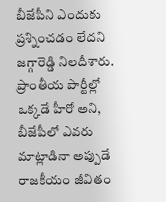బీజేపీని ఎందుకు ప్రశ్నించడం లేదని జగ్గారెడ్డి నిలదీశారు. ప్రాంతీయ పార్టీల్లో ఒక్కడే హీరో అని, బీజేపీలో ఎవరు మాట్లాడినా అప్పుడే రాజకీయం జీవితం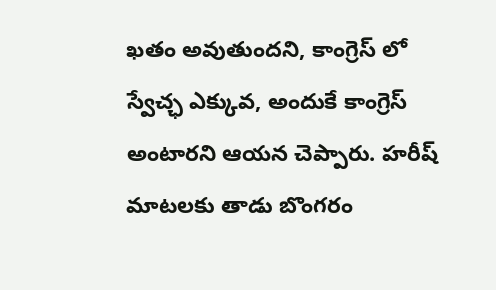ఖతం అవుతుందని, కాంగ్రెస్ లో స్వేచ్ఛ ఎక్కువ, అందుకే కాంగ్రెస్ అంటారని ఆయన చెప్పారు. హరీష్ మాటలకు తాడు బొంగరం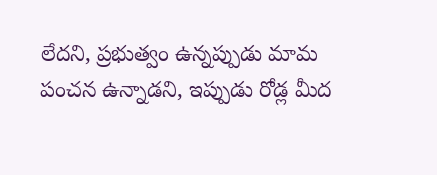లేదని, ప్రభుత్వం ఉన్నప్పుడు మామ పంచన ఉన్నాడని, ఇప్పుడు రోడ్ల మీద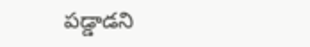పడ్డాడని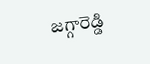జగ్గారెడ్డి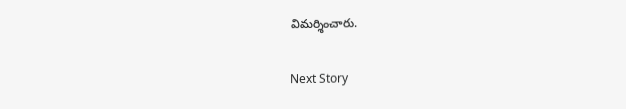విమర్శించారు.

Next Story